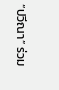“ปวีณา” ร่วม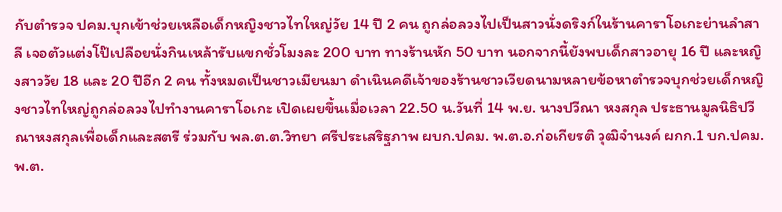กับตำรวจ ปคม.บุกเข้าช่วยเหลือเด็กหญิงชาวไทใหญ่วัย 14 ปี 2 คน ถูกล่อลวงไปเป็นสาวนั่งดริงก์ในร้านคาราโอเกะย่านลำสาลี เจอตัวแต่งโป๊เปลือยนั่งกินเหล้ารับแขกชั่วโมงละ 200 บาท ทางร้านหัก 50 บาท นอกจากนี้ยังพบเด็กสาวอายุ 16 ปี และหญิงสาววัย 18 และ 20 ปีอีก 2 คน ทั้งหมดเป็นชาวเมียนมา ดำเนินคดีเจ้าของร้านชาวเวียดนามหลายข้อหาตำรวจบุกช่วยเด็กหญิงชาวไทใหญ่ถูกล่อลวงไปทำงานคาราโอเกะ เปิดเผยขึ้นเมื่อเวลา 22.50 น.วันที่ 14 พ.ย. นางปวีณา หงสกุล ประธานมูลนิธิปวีณาหงสกุลเพื่อเด็กและสตรี ร่วมกับ พล.ต.ต.วิทยา ศรีประเสริฐภาพ ผบก.ปคม. พ.ต.อ.ก่อเกียรติ วุฒิจำนงค์ ผกก.1 บก.ปคม. พ.ต.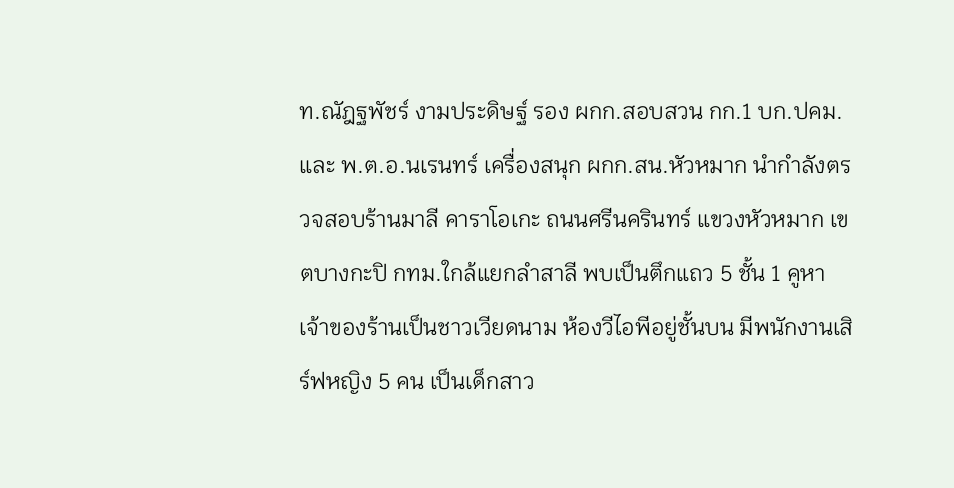ท.ณัฎฐพัชร์ งามประดิษฐ์ รอง ผกก.สอบสวน กก.1 บก.ปคม. และ พ.ต.อ.นเรนทร์ เครื่องสนุก ผกก.สน.หัวหมาก นำกำลังตรวจสอบร้านมาลี คาราโอเกะ ถนนศรีนครินทร์ แขวงหัวหมาก เขตบางกะปิ กทม.ใกล้แยกลำสาลี พบเป็นตึกแถว 5 ชั้น 1 คูหา เจ้าของร้านเป็นชาวเวียดนาม ห้องวีไอพีอยู่ชั้นบน มีพนักงานเสิร์ฟหญิง 5 คน เป็นเด็กสาว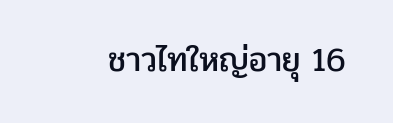ชาวไทใหญ่อายุ 16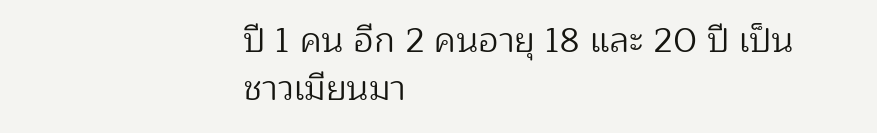ปี 1 คน อีก 2 คนอายุ 18 และ 20 ปี เป็นชาวเมียนมา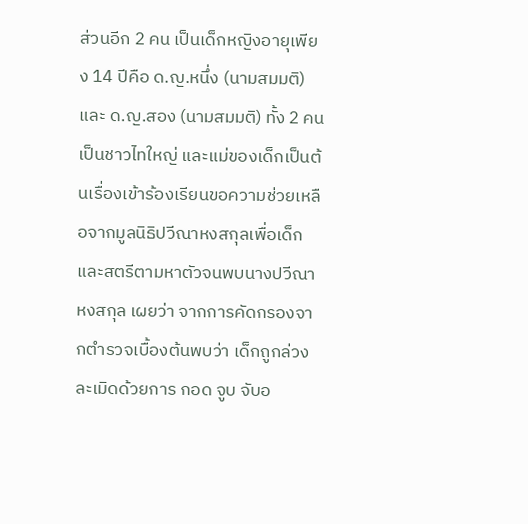ส่วนอีก 2 คน เป็นเด็กหญิงอายุเพียง 14 ปีคือ ด.ญ.หนึ่ง (นามสมมติ) และ ด.ญ.สอง (นามสมมติ) ทั้ง 2 คนเป็นชาวไทใหญ่ และแม่ของเด็กเป็นต้นเรื่องเข้าร้องเรียนขอความช่วยเหลือจากมูลนิธิปวีณาหงสกุลเพื่อเด็กและสตรีตามหาตัวจนพบนางปวีณา หงสกุล เผยว่า จากการคัดกรองจากตำรวจเบื้องต้นพบว่า เด็กถูกล่วงละเมิดด้วยการ กอด จูบ จับอ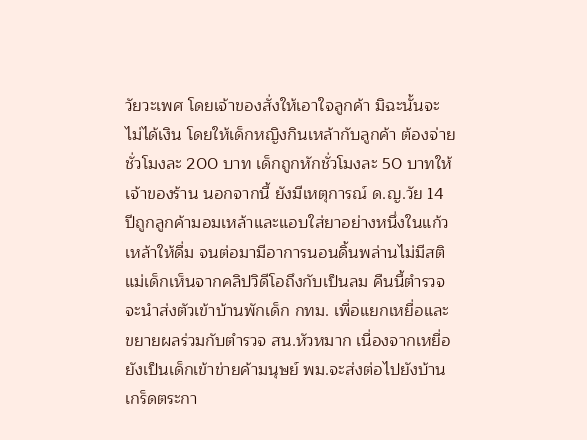วัยวะเพศ โดยเจ้าของสั่งให้เอาใจลูกค้า มิฉะนั้นจะไม่ได้เงิน โดยให้เด็กหญิงกินเหล้ากับลูกค้า ต้องจ่ายชั่วโมงละ 200 บาท เด็กถูกหักชั่วโมงละ 50 บาทให้เจ้าของร้าน นอกจากนี้ ยังมีเหตุการณ์ ด.ญ.วัย 14 ปีถูกลูกค้ามอมเหล้าและแอบใส่ยาอย่างหนึ่งในแก้วเหล้าให้ดื่ม จนต่อมามีอาการนอนดิ้นพล่านไม่มีสติ แม่เด็กเห็นจากคลิปวิดีโอถึงกับเป็นลม คืนนี้ตำรวจจะนำส่งตัวเข้าบ้านพักเด็ก กทม. เพื่อแยกเหยื่อและขยายผลร่วมกับตำรวจ สน.หัวหมาก เนื่องจากเหยื่อยังเป็นเด็กเข้าข่ายค้ามนุษย์ พม.จะส่งต่อไปยังบ้านเกร็ดตระกา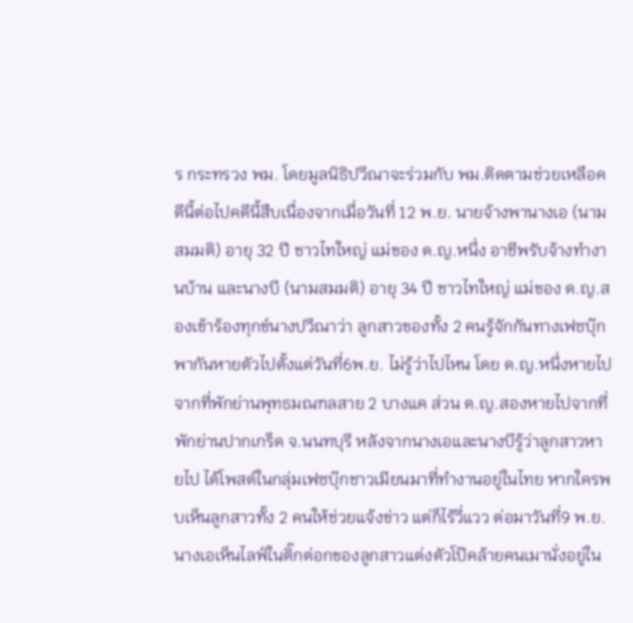ร กระทรวง พม. โดยมูลนิธิปวีณาจะร่วมกับ พม.ติดตามช่วยเหลือคดีนี้ต่อไปคดีนี้สืบเนื่องจากเมื่อวันที่ 12 พ.ย. นายจ้างพานางเอ (นามสมมติ) อายุ 32 ปี ชาวไทใหญ่ แม่ของ ด.ญ.หนึ่ง อาชีพรับจ้างทำงานบ้าน และนางบี (นามสมมติ) อายุ 34 ปี ชาวไทใหญ่ แม่ของ ด.ญ.สองเข้าร้องทุกข์นางปวีณาว่า ลูกสาวของทั้ง 2 คนรู้จักกันทางเฟซบุ๊ก พากันหายตัวไปตั้งแต่วันที่6พ.ย. ไม่รู้ว่าไปไหน โดย ด.ญ.หนึ่งหายไปจากที่พักย่านพุทธมณฑลสาย 2 บางแค ส่วน ด.ญ.สองหายไปจากที่พักย่านปากเกร็ด จ.นนทบุรี หลังจากนางเอและนางบีรู้ว่าลูกสาวหายไป ได้โพสต์ในกลุ่มเฟซบุ๊กชาวเมียนมาที่ทำงานอยู่ในไทย หากใครพบเห็นลูกสาวทั้ง 2 คนให้ช่วยแจ้งข่าว แต่ก็ไร้วี่แวว ต่อมาวันที่9 พ.ย. นางเอเห็นไลฟ์ในติ๊กต่อกของลูกสาวแต่งตัวโป๊คล้ายคนเมานั่งอยู่ใน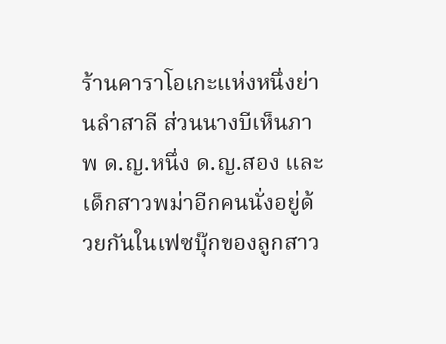ร้านคาราโอเกะแห่งหนึ่งย่านลำสาลี ส่วนนางบีเห็นภาพ ด.ญ.หนึ่ง ด.ญ.สอง และเด็กสาวพม่าอีกคนนั่งอยู่ด้วยกันในเฟซบุ๊กของลูกสาว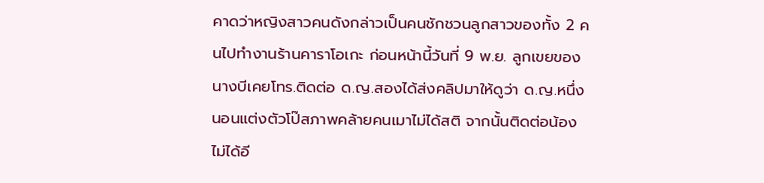คาดว่าหญิงสาวคนดังกล่าวเป็นคนชักชวนลูกสาวของทั้ง 2 คนไปทำงานร้านคาราโอเกะ ก่อนหน้านี้วันที่ 9 พ.ย. ลูกเขยของนางบีเคยโทร.ติดต่อ ด.ญ.สองได้ส่งคลิปมาให้ดูว่า ด.ญ.หนึ่งนอนแต่งตัวโป๊สภาพคล้ายคนเมาไม่ได้สติ จากนั้นติดต่อน้องไม่ได้อี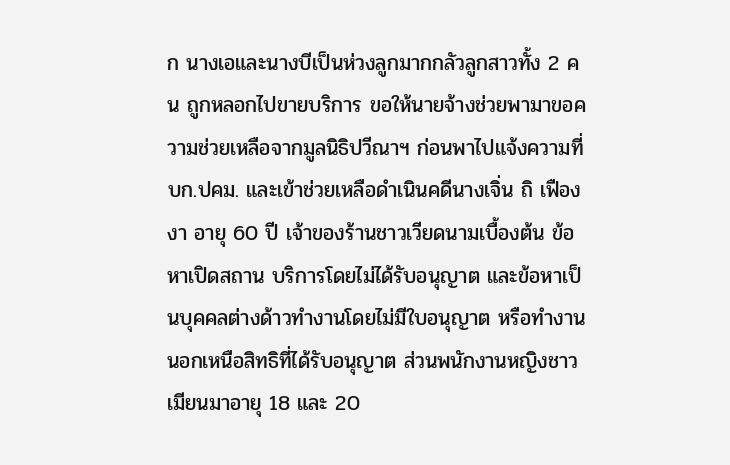ก นางเอและนางบีเป็นห่วงลูกมากกลัวลูกสาวทั้ง 2 คน ถูกหลอกไปขายบริการ ขอให้นายจ้างช่วยพามาขอความช่วยเหลือจากมูลนิธิปวีณาฯ ก่อนพาไปแจ้งความที่ บก.ปคม. และเข้าช่วยเหลือดำเนินคดีนางเจิ่น ถิ เฟือง งา อายุ 60 ปี เจ้าของร้านชาวเวียดนามเบื้องต้น ข้อหาเปิดสถาน บริการโดยไม่ได้รับอนุญาต และข้อหาเป็นบุคคลต่างด้าวทำงานโดยไม่มีใบอนุญาต หรือทำงานนอกเหนือสิทธิที่ได้รับอนุญาต ส่วนพนักงานหญิงชาวเมียนมาอายุ 18 และ 20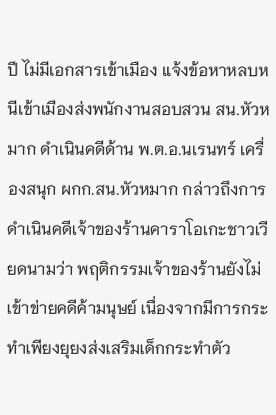ปี ไม่มีเอกสารเข้าเมือง แจ้งข้อหาหลบหนีเข้าเมืองส่งพนักงานสอบสวน สน.หัวหมาก ดำเนินคดีด้าน พ.ต.อ.นเรนทร์ เครื่องสนุก ผกก.สน.หัวหมาก กล่าวถึงการดำเนินคดีเจ้าของร้านคาราโอเกะชาวเวียดนามว่า พฤติกรรมเจ้าของร้านยังไม่เข้าข่ายคดีค้ามนุษย์ เนื่องจากมีการกระทำเพียงยุยงส่งเสริมเด็กกระทำตัว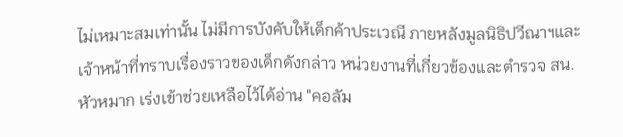ไม่เหมาะสมเท่านั้น ไม่มีการบังคับให้เด็กค้าประเวณี ภายหลังมูลนิธิปวีณาฯและเจ้าหน้าที่ทราบเรื่องราวของเด็กดังกล่าว หน่วยงานที่เกี่ยวข้องและตำรวจ สน.หัวหมาก เร่งเข้าช่วยเหลือไว้ได้อ่าน "คอลัม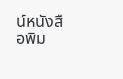น์หนังสือพิม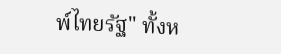พ์ไทยรัฐ" ทั้งห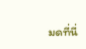มดที่นี่